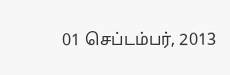01 செப்டம்பர், 2013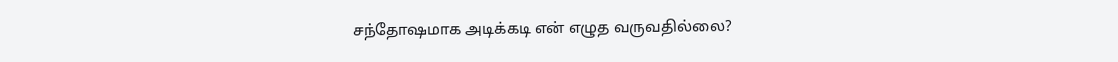சந்தோஷமாக அடிக்கடி என் எழுத வருவதில்லை?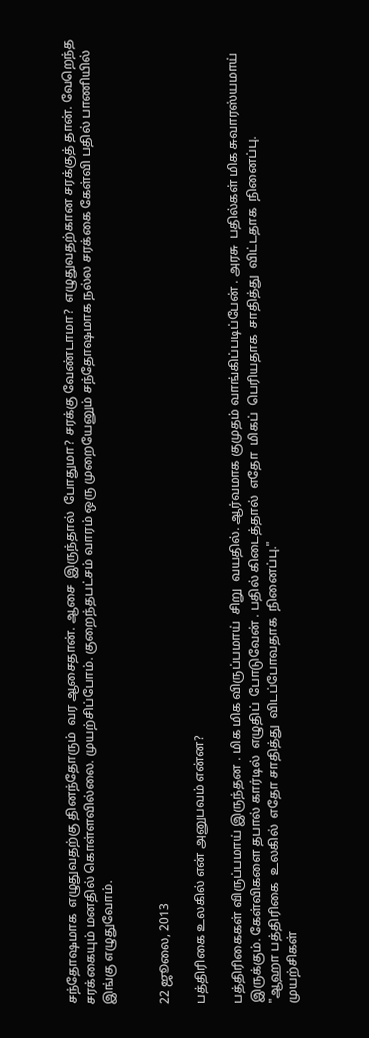சந்தோஷமாக  எழுதுவதற்கு தினந்தோரும்  வர ஆசைதான். ஆசை  இருந்தால்  போதுமா? சரக்கு வேண்டாமா?  எழுதுவதற்கான சரக்குத் தான். வேறெந்த சரக்கையும் மனதில் கொள்ளவில்லை. முயற்சிப்போம். குறைந்தபட்சம் வாரம் ஒரு முறையேனும் சந்தோஷமாக நல்ல சரக்கை கேள்வி பதில் பாணியில் இங்கு எழுதுவோம்.


22 ஜூலை, 2013

பத்திரிகை உலகில் என் அனுபவம் என்ன?

பத்திரிகைகள் விருப்பமாய் இருந்தன . மிக மிக விருப்பமாய்  சிறு  வயதில். ஆர்வமாக குமுதம் வாங்கிப்படிப்பேன் . அரசு  பதில்கள் மிக சுவாரஸ்யமாய் இருக்கும். கேள்விகளை தபால் கார்டில்  எழுதிப்  போடுவேன் . பதில் கிடைத்தால்  எதோ  மிகப்  பெரியதாக  சாதித்து  விட்டதாக  நினைப்பு.
"ஆஹா பத்திரிகை  உலகில்  எதோ சாதித்து  விடப்போவதாக  நினைப்பு."
முயற்சிகள்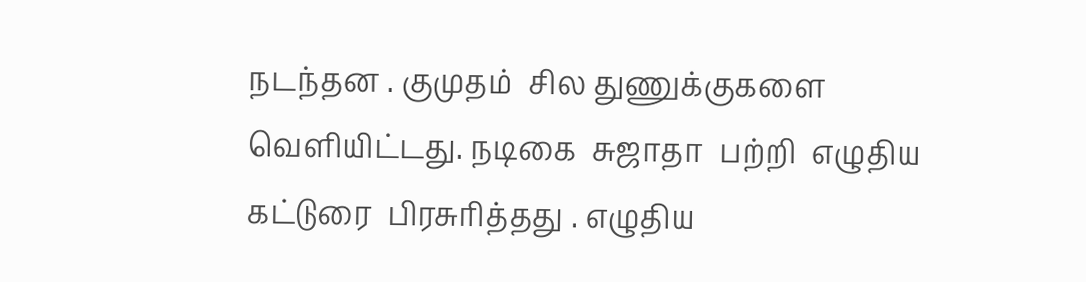நடந்தன . குமுதம்  சில துணுக்குகளை  வெளியிட்டது. நடிகை  சுஜாதா  பற்றி  எழுதிய  கட்டுரை  பிரசுரித்தது . எழுதிய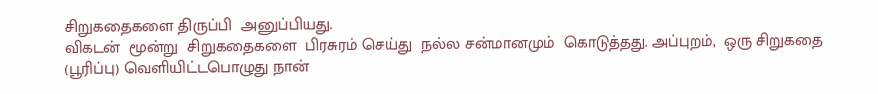சிறுகதைகளை திருப்பி  அனுப்பியது.
விகடன்  மூன்று  சிறுகதைகளை  பிரசுரம் செய்து  நல்ல சன்மானமும்  கொடுத்தது. அப்புறம்,  ஒரு சிறுகதை (பூரிப்பு) வெளியிட்டபொழுது நான்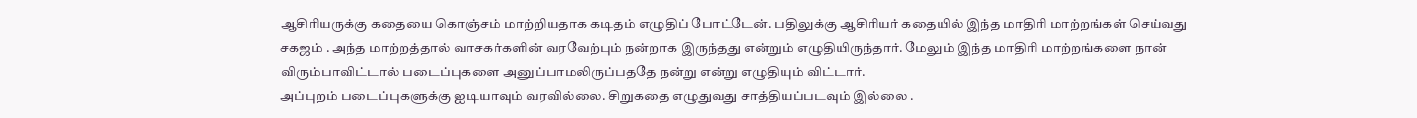ஆசிரியருக்கு கதையை கொஞ்சம் மாற்றியதாக கடிதம் எழுதிப் போட்டேன். பதிலுக்கு ஆசிரியர் கதையில் இந்த மாதிரி மாற்றங்கள் செய்வது சகஜம் . அந்த மாற்றத்தால் வாசகர்களின் வரவேற்பும் நன்றாக இருந்தது என்றும் எழுதியிருந்தார். மேலும் இந்த மாதிரி மாற்றங்களை நான் விரும்பாவிட்டால் படைப்புகளை அனுப்பாமலிருப்பததே நன்று என்று எழுதியும் விட்டார்.
அப்புறம் படைப்புகளுக்கு ஐடியாவும் வரவில்லை. சிறுகதை எழுதுவது சாத்தியப்படவும் இல்லை .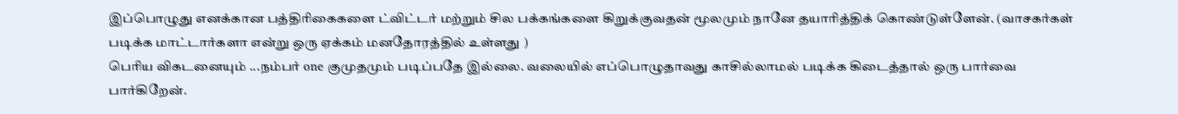இப்பொழுது எனக்கான பத்திரிகைகளை ட்விட்டர் மற்றும் சில பக்கங்களை கிறுக்குவதன் மூலமும் நானே தயாரித்திக் கொண்டுள்ளேன். (வாசகர்கள் படிக்க மாட்டார்களா என்று ஒரு ஏக்கம் மனதோரத்தில் உள்ளது )
பெரிய விகடனையும் ...நம்பர் one குமுதமும் படிப்பதே இல்லை. வலையில் எப்பொழுதாவது காசில்லாமல் படிக்க கிடைத்தால் ஒரு பார்வை பார்கிறேன்.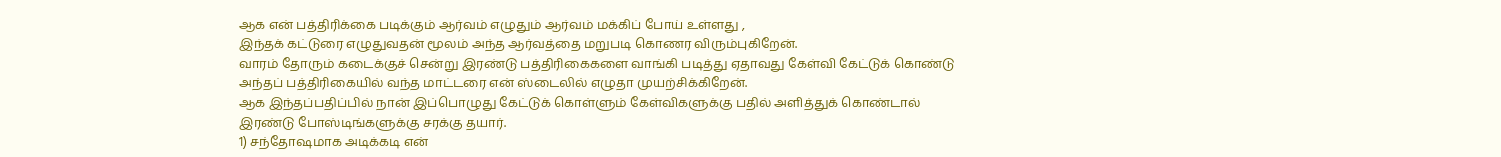ஆக என் பத்திரிக்கை படிக்கும் ஆர்வம் எழுதும் ஆர்வம் மக்கிப் போய் உள்ளது ,
இந்தக் கட்டுரை எழுதுவதன் மூலம் அந்த ஆர்வத்தை மறுபடி கொணர விரும்புகிறேன்.
வாரம் தோரும் கடைக்குச் சென்று இரண்டு பத்திரிகைகளை வாங்கி படித்து ஏதாவது கேள்வி கேட்டுக் கொண்டு அந்தப் பத்திரிகையில் வந்த மாட்டரை என் ஸ்டைலில் எழுதா முயற்சிக்கிறேன்.
ஆக இந்தப்பதிப்பில் நான் இப்பொழுது கேட்டுக் கொள்ளும் கேள்விகளுக்கு பதில் அளித்துக் கொண்டால்  இரண்டு போஸ்டிங்களுக்கு சரக்கு தயார்.
1) சந்தோஷமாக அடிக்கடி என்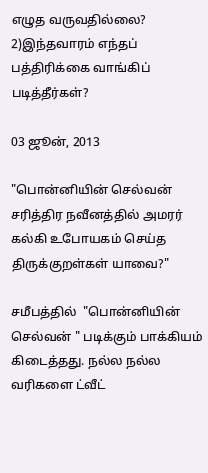எழுத வருவதில்லை?
2)இந்தவாரம் எந்தப் பத்திரிக்கை வாங்கிப் படித்தீர்கள்?

03 ஜூன், 2013

"பொன்னியின் செல்வன் சரித்திர நவீனத்தில் அமரர் கல்கி உபோயகம் செய்த திருக்குறள்கள் யாவை?"

சமீபத்தில்  "பொன்னியின்  செல்வன் " படிக்கும் பாக்கியம்  கிடைத்தது. நல்ல நல்ல வரிகளை ட்வீட்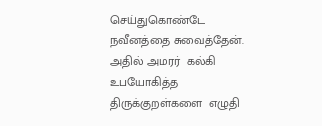செய்துகொண்டே நவீனத்தை சுவைத்தேன். அதில் அமரர்  கல்கி  உபயோகித்த திருக்குறள்களை  எழுதி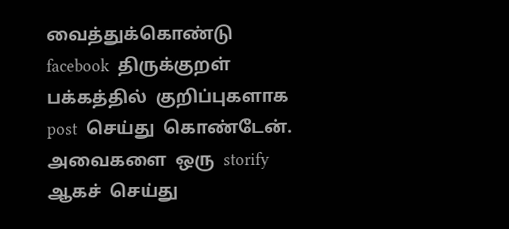வைத்துக்கொண்டு  facebook  திருக்குறள்  பக்கத்தில்  குறிப்புகளாக post  செய்து  கொண்டேன். அவைகளை  ஒரு  storify  ஆகச்  செய்து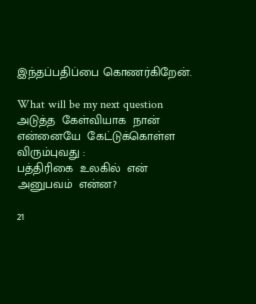இந்தப்பதிப்பை கொணர்கிறேன்.

What will be my next question
அடுத்த  கேள்வியாக  நான்  என்னையே  கேட்டுக்கொள்ள  விரும்புவது :
பத்திரிகை  உலகில்  என்  அனுபவம்  என்ன?

21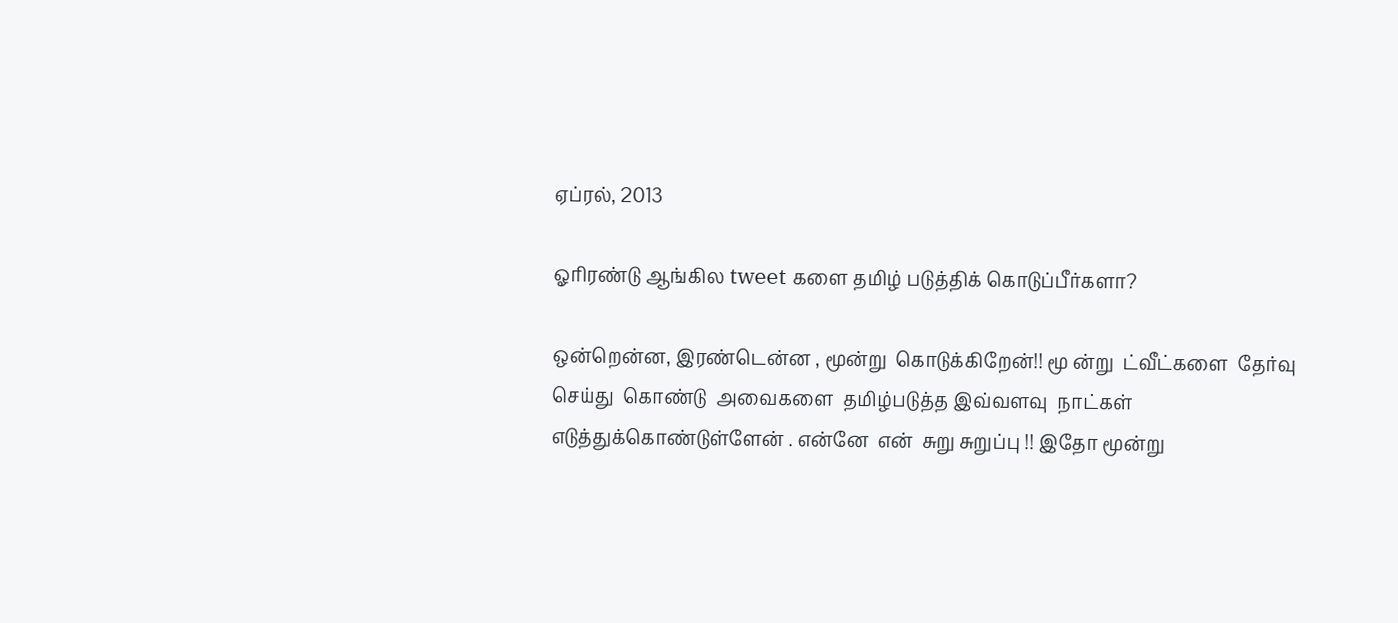ஏப்ரல், 2013

ஓரிரண்டு ஆங்கில tweet களை தமிழ் படுத்திக் கொடுப்பீர்களா?

ஒன்றென்ன, இரண்டென்ன , மூன்று  கொடுக்கிறேன்!! மூ ன்று  ட்வீட்களை  தேர்வு செய்து  கொண்டு  அவைகளை  தமிழ்படுத்த இவ்வளவு  நாட்கள்  எடுத்துக்கொண்டுள்ளேன் . என்னே  என்  சுறு சுறுப்பு !! இதோ மூன்று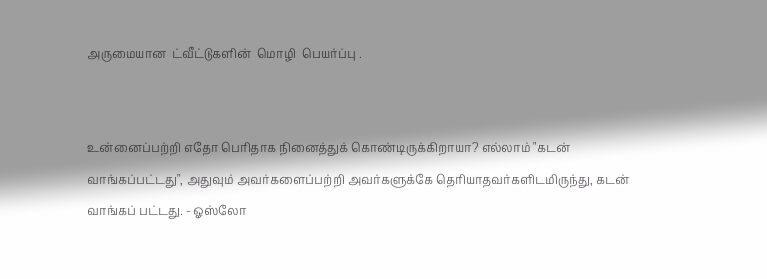அருமையான  ட்வீட்டுகளின்  மொழி  பெயர்ப்பு .


உன்னைப்பற்றி எதோ பெரிதாக நினைத்துக் கொண்டிருக்கிறாயா? எல்லாம் "கடன் வாங்கப்பட்டது", அதுவும் அவர்களைப்பற்றி அவர்களுக்கே தெரியாதவர்களிடமிருந்து, கடன் வாங்கப் பட்டது. - ஓஸ்லோ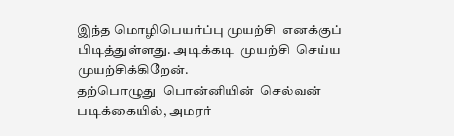இந்த மொழிபெயர்ப்பு முயற்சி  எனக்குப்  பிடித்துள்ளது. அடிக்கடி  முயற்சி  செய்ய  முயற்சிக்கிறேன்.
தற்பொழுது  பொன்னியின்  செல்வன்  படிக்கையில், அமரர்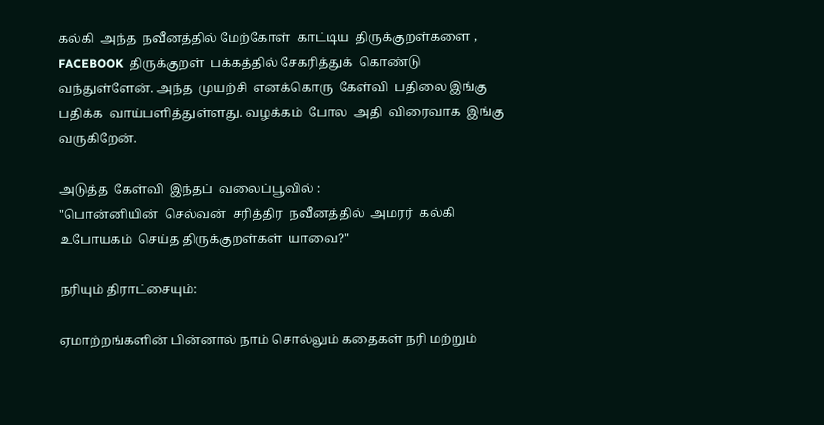கல்கி  அந்த  நவீனத்தில் மேற்கோள்  காட்டிய  திருக்குறள்களை ,  FACEBOOK  திருக்குறள்  பக்கத்தில் சேகரித்துக்  கொண்டு  வந்துள்ளேன். அந்த  முயற்சி  எனக்கொரு  கேள்வி  பதிலை இங்கு  பதிக்க  வாய்பளித்துள்ளது. வழக்கம்  போல  அதி  விரைவாக  இங்கு  வருகிறேன்.

அடுத்த  கேள்வி  இந்தப்  வலைப்பூவில் :
"பொன்னியின்  செல்வன்  சரித்திர  நவீனத்தில்  அமரர்  கல்கி  உபோயகம்  செய்த திருக்குறள்கள்  யாவை?"

நரியும் திராட்சையும்:

ஏமாற்றங்களின் பின்னால் நாம் சொல்லும் கதைகள் நரி மற்றும்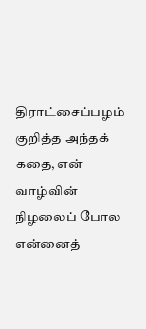திராட்சைப்பழம் குறித்த அந்தக் கதை, என் வாழ்வின் நிழலைப் போல என்னைத்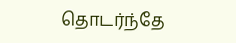தொடர்ந்தே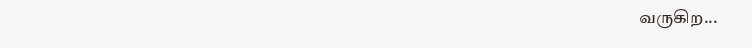வருகிற...